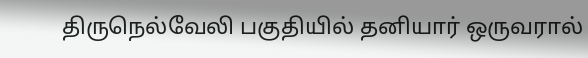திருநெல்வேலி பகுதியில் தனியார் ஒருவரால்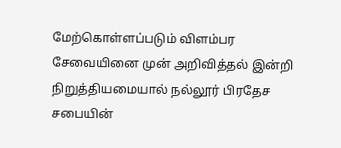மேற்கொள்ளப்படும் விளம்பர சேவையினை முன் அறிவித்தல் இன்றி நிறுத்தியமையால் நல்லூர் பிரதேச சபையின்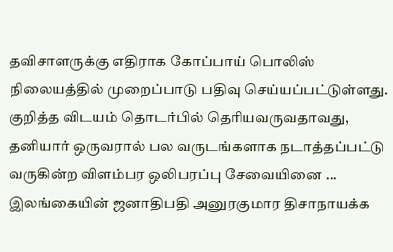தவிசாளருக்கு எதிராக கோப்பாய் பொலிஸ் நிலையத்தில் முறைப்பாடு பதிவு செய்யப்பட்டுள்ளது. குறித்த விடயம் தொடர்பில் தெரியவருவதாவது, தனியார் ஒருவரால் பல வருடங்களாக நடாத்தப்பட்டு வருகின்ற விளம்பர ஒலிபரப்பு சேவையினை ...
இலங்கையின் ஜனாதிபதி அனுரகுமார திசாநாயக்க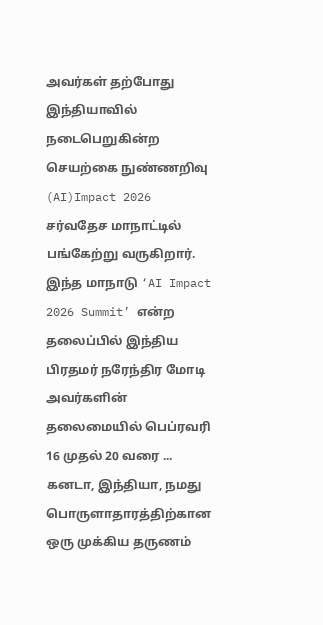அவர்கள் தற்போது இந்தியாவில் நடைபெறுகின்ற செயற்கை நுண்ணறிவு (AI)Impact 2026 சர்வதேச மாநாட்டில் பங்கேற்று வருகிறார். இந்த மாநாடு ‘AI Impact 2026 Summit’ என்ற தலைப்பில் இந்திய பிரதமர் நரேந்திர மோடி அவர்களின் தலைமையில் பெப்ரவரி 16 முதல் 20 வரை ...
கனடா, இந்தியா, நமது பொருளாதாரத்திற்கான ஒரு முக்கிய தருணம்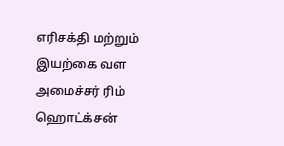எரிசக்தி மற்றும் இயற்கை வள அமைச்சர் ரிம் ஹொட்க்சன்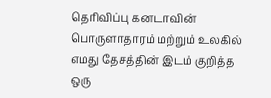தெரிவிப்பு கனடாவின் பொருளாதாரம் மற்றும் உலகில் எமது தேசத்தின் இடம் குறித்த ஒரு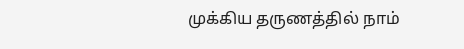முக்கிய தருணத்தில் நாம்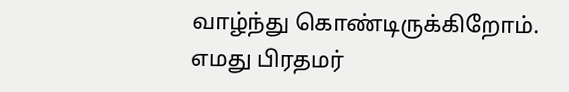வாழ்ந்து கொண்டிருக்கிறோம். எமது பிரதமர்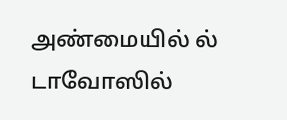அண்மையில் ல் டாவோஸில்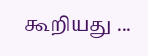கூறியது ...